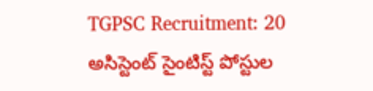TGPSC Recruitment: 20 అసిస్టెంట్ సైంటిస్ట్ పోస్టుల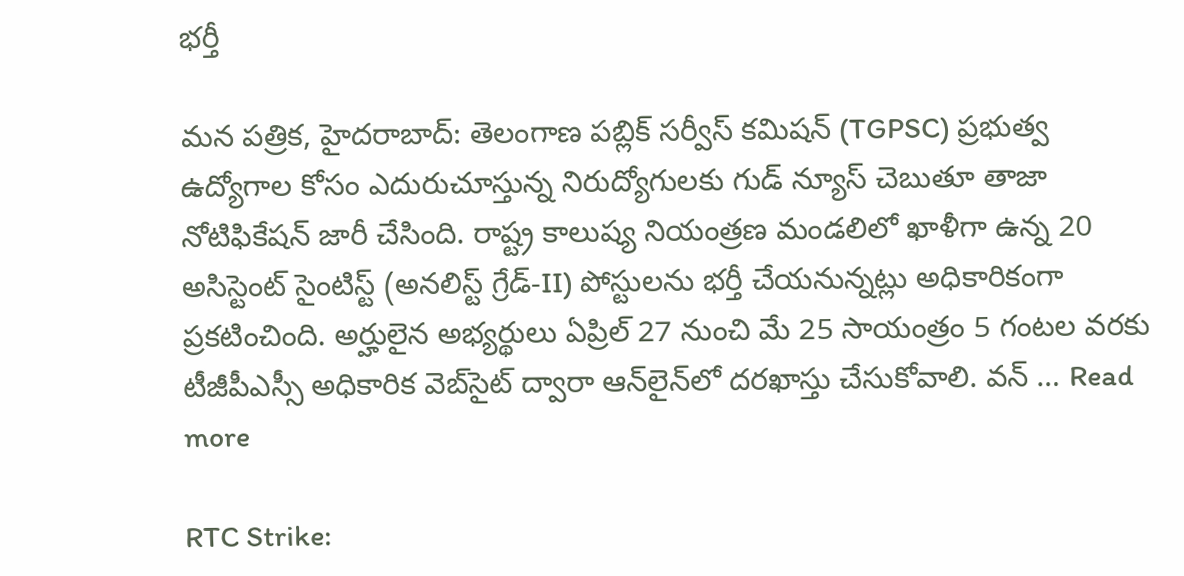భర్తీ

మన పత్రిక, హైదరాబాద్: తెలంగాణ పబ్లిక్ సర్వీస్ కమిషన్ (TGPSC) ప్రభుత్వ ఉద్యోగాల కోసం ఎదురుచూస్తున్న నిరుద్యోగులకు గుడ్ న్యూస్ చెబుతూ తాజా నోటిఫికేషన్ జారీ చేసింది. రాష్ట్ర కాలుష్య నియంత్రణ మండలిలో ఖాళీగా ఉన్న 20 అసిస్టెంట్ సైంటిస్ట్ (అనలిస్ట్ గ్రేడ్-II) పోస్టులను భర్తీ చేయనున్నట్లు అధికారికంగా ప్రకటించింది. అర్హులైన అభ్యర్థులు ఏప్రిల్ 27 నుంచి మే 25 సాయంత్రం 5 గంటల వరకు టీజీపీఎస్సీ అధికారిక వెబ్‌సైట్ ద్వారా ఆన్‌లైన్‌లో దరఖాస్తు చేసుకోవాలి. వన్ … Read more

RTC Strike: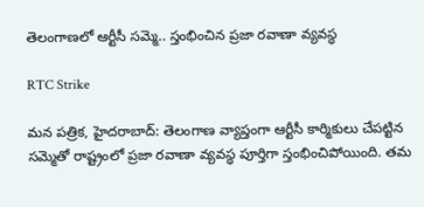తెలంగాణలో ఆర్టీసీ సమ్మె.. స్తంభించిన ప్రజా రవాణా వ్యవస్థ

RTC Strike

మన పత్రిక, హైదరాబాద్: తెలంగాణ వ్యాప్తంగా ఆర్టీసీ కార్మికులు చేపట్టిన సమ్మెతో రాష్ట్రంలో ప్రజా రవాణా వ్యవస్థ పూర్తిగా స్తంభించిపోయింది. తమ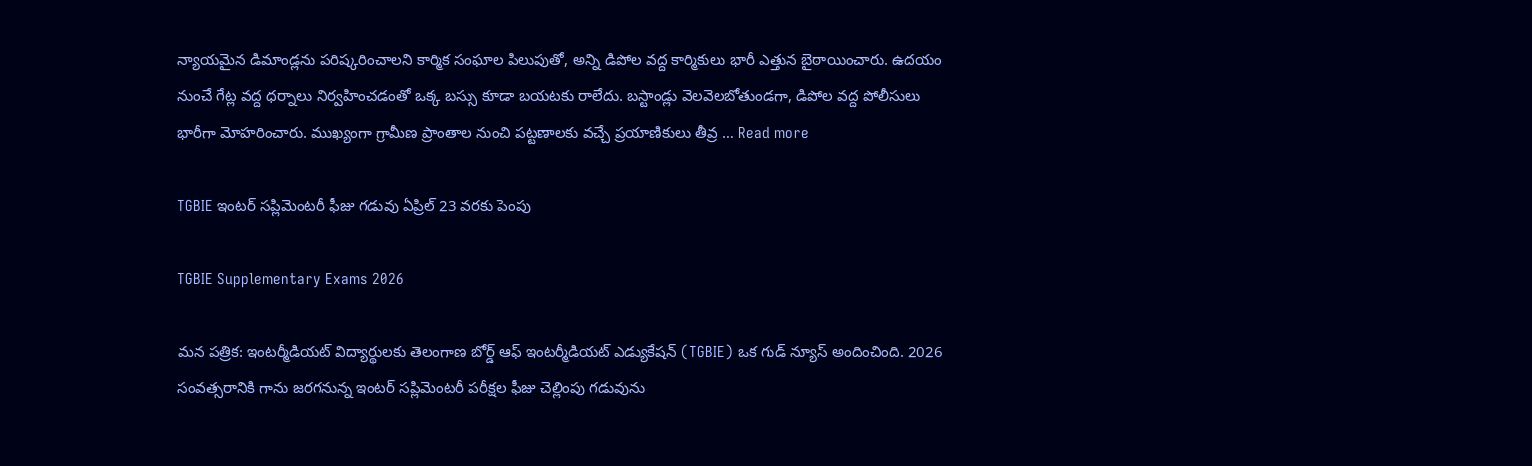న్యాయమైన డిమాండ్లను పరిష్కరించాలని కార్మిక సంఘాల పిలుపుతో, అన్ని డిపోల వద్ద కార్మికులు భారీ ఎత్తున బైఠాయించారు. ఉదయం నుంచే గేట్ల వద్ద ధర్నాలు నిర్వహించడంతో ఒక్క బస్సు కూడా బయటకు రాలేదు. బస్టాండ్లు వెలవెలబోతుండగా, డిపోల వద్ద పోలీసులు భారీగా మోహరించారు. ముఖ్యంగా గ్రామీణ ప్రాంతాల నుంచి పట్టణాలకు వచ్చే ప్రయాణికులు తీవ్ర … Read more

TGBIE ఇంటర్ సప్లిమెంటరీ ఫీజు గడువు ఏప్రిల్ 23 వరకు పెంపు

TGBIE Supplementary Exams 2026

మన పత్రిక: ఇంటర్మీడియట్ విద్యార్థులకు తెలంగాణ బోర్డ్ ఆఫ్ ఇంటర్మీడియట్ ఎడ్యుకేషన్ (TGBIE) ఒక గుడ్ న్యూస్ అందించింది. 2026 సంవత్సరానికి గాను జరగనున్న ఇంటర్ సప్లిమెంటరీ పరీక్షల ఫీజు చెల్లింపు గడువును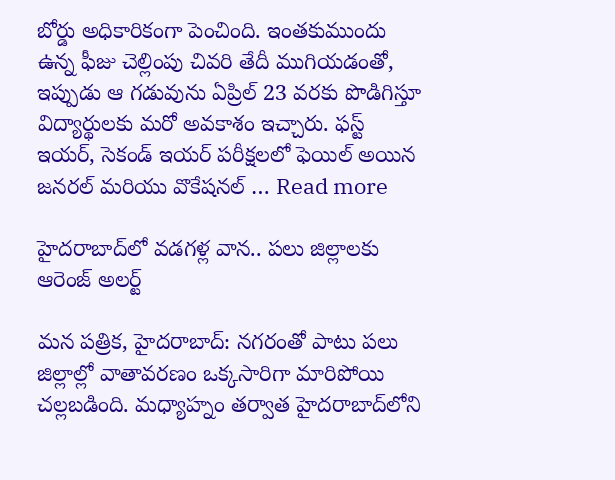బోర్డు అధికారికంగా పెంచింది. ఇంతకుముందు ఉన్న ఫీజు చెల్లింపు చివరి తేదీ ముగియడంతో, ఇప్పుడు ఆ గడువును ఏప్రిల్ 23 వరకు పొడిగిస్తూ విద్యార్థులకు మరో అవకాశం ఇచ్చారు. ఫస్ట్ ఇయర్, సెకండ్ ఇయర్ పరీక్షలలో ఫెయిల్ అయిన జనరల్ మరియు వొకేషనల్ … Read more

హైదరాబాద్‌లో వడగళ్ల వాన.. పలు జిల్లాలకు ఆరెంజ్ అలర్ట్

మన పత్రిక, హైదరాబాద్: నగరంతో పాటు పలు జిల్లాల్లో వాతావరణం ఒక్కసారిగా మారిపోయి చల్లబడింది. మధ్యాహ్నం తర్వాత హైదరాబాద్‌లోని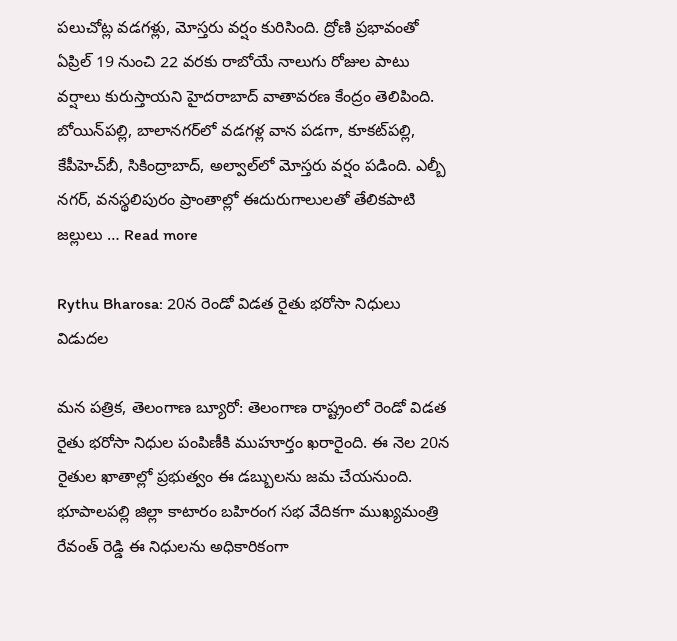పలుచోట్ల వడగళ్లు, మోస్తరు వర్షం కురిసింది. ద్రోణి ప్రభావంతో ఏప్రిల్ 19 నుంచి 22 వరకు రాబోయే నాలుగు రోజుల పాటు వర్షాలు కురుస్తాయని హైదరాబాద్ వాతావరణ కేంద్రం తెలిపింది. బోయిన్‌పల్లి, బాలానగర్‌లో వడగళ్ల వాన పడగా, కూకట్‌పల్లి, కేపీహెచ్‌బీ, సికింద్రాబాద్, అల్వాల్‌లో మోస్తరు వర్షం పడింది. ఎల్బీ నగర్, వనస్థలిపురం ప్రాంతాల్లో ఈదురుగాలులతో తేలికపాటి జల్లులు … Read more

Rythu Bharosa: 20న రెండో విడత రైతు భరోసా నిధులు విడుదల

మన పత్రిక, తెలంగాణ బ్యూరో: తెలంగాణ రాష్ట్రంలో రెండో విడత రైతు భరోసా నిధుల పంపిణీకి ముహూర్తం ఖరారైంది. ఈ నెల 20న రైతుల ఖాతాల్లో ప్రభుత్వం ఈ డబ్బులను జమ చేయనుంది. భూపాలపల్లి జిల్లా కాటారం బహిరంగ సభ వేదికగా ముఖ్యమంత్రి రేవంత్ రెడ్డి ఈ నిధులను అధికారికంగా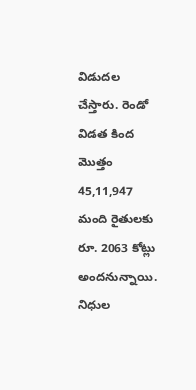విడుదల చేస్తారు. రెండో విడత కింద మొత్తం 45,11,947 మంది రైతులకు రూ. 2063 కోట్లు అందనున్నాయి. నిధుల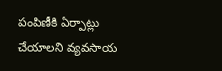పంపిణీకి ఏర్పాట్లు చేయాలని వ్యవసాయ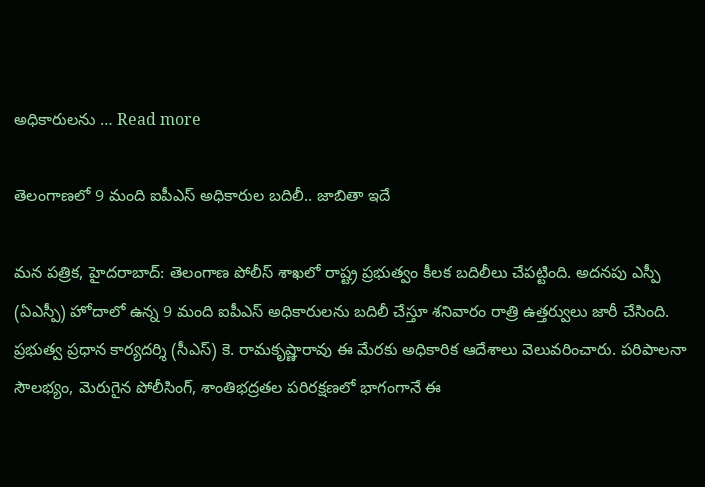అధికారులను … Read more

తెలంగాణలో 9 మంది ఐపీఎస్ అధికారుల బదిలీ.. జాబితా ఇదే

మన పత్రిక, హైదరాబాద్: తెలంగాణ పోలీస్ శాఖలో రాష్ట్ర ప్రభుత్వం కీలక బదిలీలు చేపట్టింది. అదనపు ఎస్పీ (ఏఎస్పీ) హోదాలో ఉన్న 9 మంది ఐపీఎస్ అధికారులను బదిలీ చేస్తూ శనివారం రాత్రి ఉత్తర్వులు జారీ చేసింది. ప్రభుత్వ ప్రధాన కార్యదర్శి (సీఎస్) కె. రామకృష్ణారావు ఈ మేరకు అధికారిక ఆదేశాలు వెలువరించారు. పరిపాలనా సౌలభ్యం, మెరుగైన పోలీసింగ్, శాంతిభద్రతల పరిరక్షణలో భాగంగానే ఈ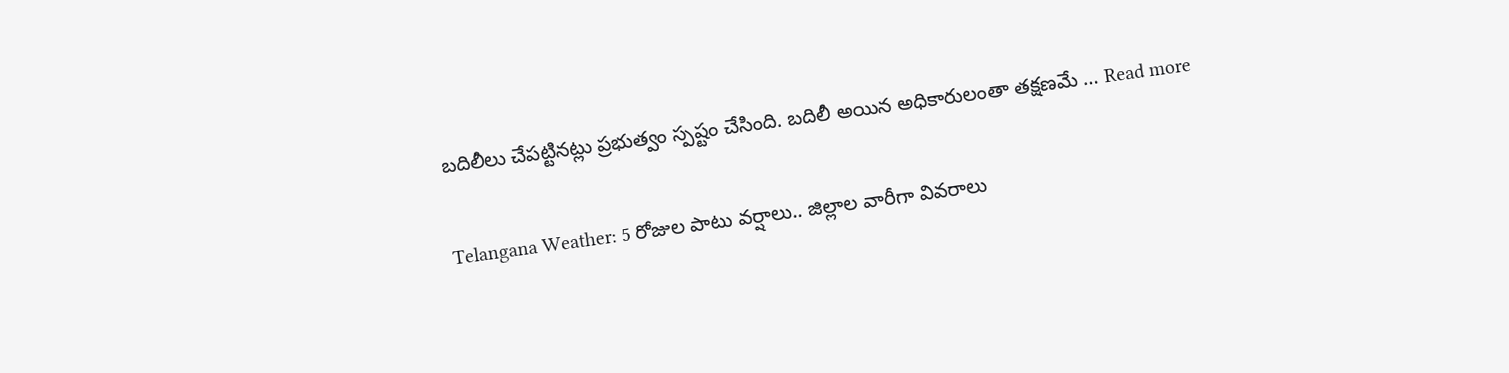బదిలీలు చేపట్టినట్లు ప్రభుత్వం స్పష్టం చేసింది. బదిలీ అయిన అధికారులంతా తక్షణమే … Read more

Telangana Weather: 5 రోజుల పాటు వర్షాలు.. జిల్లాల వారీగా వివరాలు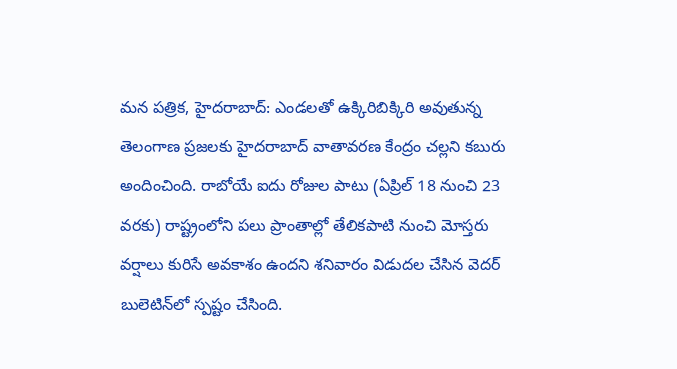మన పత్రిక, హైదరాబాద్: ఎండలతో ఉక్కిరిబిక్కిరి అవుతున్న తెలంగాణ ప్రజలకు హైదరాబాద్ వాతావరణ కేంద్రం చల్లని కబురు అందించింది. రాబోయే ఐదు రోజుల పాటు (ఏప్రిల్ 18 నుంచి 23 వరకు) రాష్ట్రంలోని పలు ప్రాంతాల్లో తేలికపాటి నుంచి మోస్తరు వర్షాలు కురిసే అవకాశం ఉందని శనివారం విడుదల చేసిన వెదర్ బులెటిన్‌లో స్పష్టం చేసింది.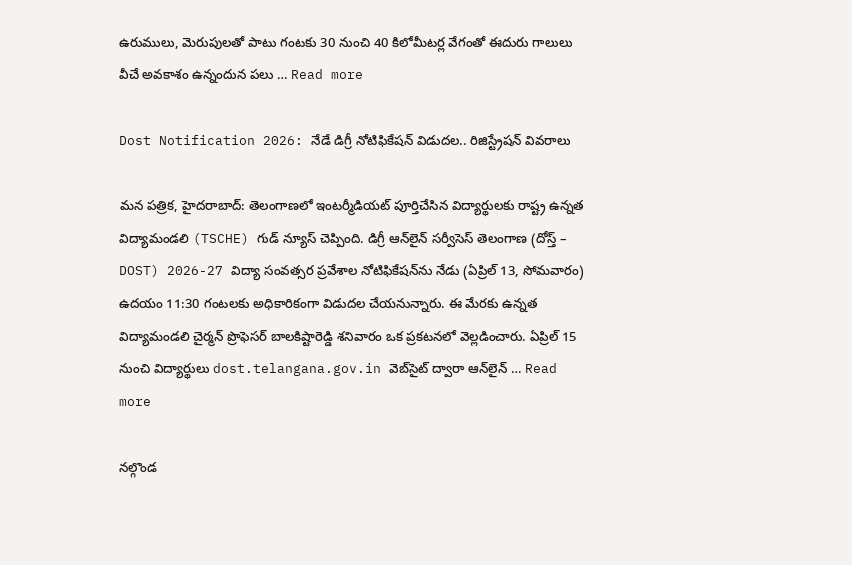ఉరుములు, మెరుపులతో పాటు గంటకు 30 నుంచి 40 కిలోమీటర్ల వేగంతో ఈదురు గాలులు వీచే అవకాశం ఉన్నందున పలు … Read more

Dost Notification 2026: నేడే డిగ్రీ నోటిఫికేషన్ విడుదల.. రిజిస్ట్రేషన్ వివరాలు

మన పత్రిక, హైదరాబాద్: తెలంగాణలో ఇంటర్మీడియట్ పూర్తిచేసిన విద్యార్థులకు రాష్ట్ర ఉన్నత విద్యామండలి (TSCHE) గుడ్ న్యూస్ చెప్పింది. డిగ్రీ ఆన్‌లైన్ సర్వీసెస్ తెలంగాణ (దోస్త్ – DOST) 2026-27 విద్యా సంవత్సర ప్రవేశాల నోటిఫికేషన్‌ను నేడు (ఏప్రిల్ 13, సోమవారం) ఉదయం 11:30 గంటలకు అధికారికంగా విడుదల చేయనున్నారు. ఈ మేరకు ఉన్నత విద్యామండలి చైర్మన్ ప్రొఫెసర్ బాలకిష్టారెడ్డి శనివారం ఒక ప్రకటనలో వెల్లడించారు. ఏప్రిల్ 15 నుంచి విద్యార్థులు dost.telangana.gov.in వెబ్‌సైట్ ద్వారా ఆన్‌లైన్ … Read more

నల్గొండ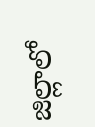జిల్లాలో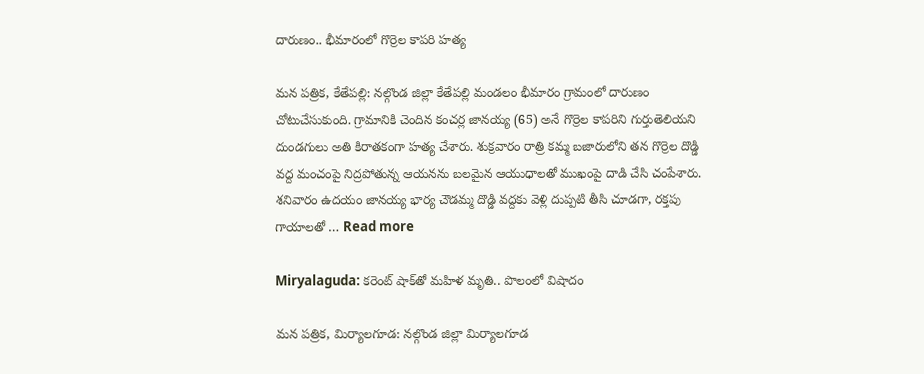దారుణం.. భీమారంలో గొర్రెల కాపరి హత్య

మన పత్రిక, కేతేపల్లి: నల్గొండ జిల్లా కేతేపల్లి మండలం భీమారం గ్రామంలో దారుణం చోటుచేసుకుంది. గ్రామానికి చెందిన కంచర్ల జానయ్య (65) అనే గొర్రెల కాపరిని గుర్తుతెలియని దుండగులు అతి కిరాతకంగా హత్య చేశారు. శుక్రవారం రాత్రి కమ్మ బజారులోని తన గొర్రెల దొడ్డి వద్ద మంచంపై నిద్రపోతున్న ఆయనను బలమైన ఆయుధాలతో ముఖంపై దాడి చేసి చంపేశారు. శనివారం ఉదయం జానయ్య భార్య చౌడమ్మ దొడ్డి వద్దకు వెళ్లి దుప్పటి తీసి చూడగా, రక్తపు గాయాలతో … Read more

Miryalaguda: కరెంట్ షాక్‌తో మహిళ మృతి.. పొలంలో విషాదం

మన పత్రిక, మిర్యాలగూడ: నల్గొండ జిల్లా మిర్యాలగూడ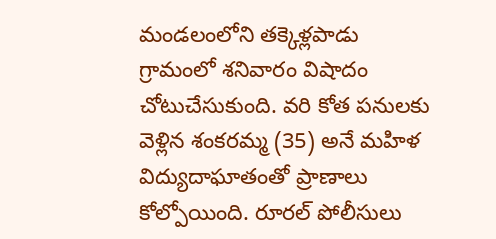మండలంలోని తక్కెళ్లపాడు గ్రామంలో శనివారం విషాదం చోటుచేసుకుంది. వరి కోత పనులకు వెళ్లిన శంకరమ్మ (35) అనే మహిళ విద్యుదాఘాతంతో ప్రాణాలు కోల్పోయింది. రూరల్ పోలీసులు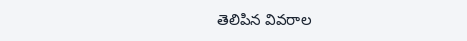తెలిపిన వివరాల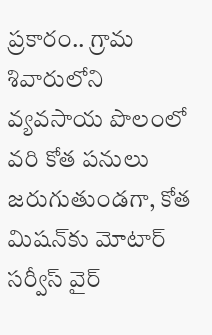ప్రకారం.. గ్రామ శివారులోని వ్యవసాయ పొలంలో వరి కోత పనులు జరుగుతుండగా, కోత మిషన్‌కు మోటార్ సర్వీస్ వైర్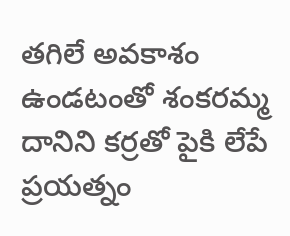తగిలే అవకాశం ఉండటంతో శంకరమ్మ దానిని కర్రతో పైకి లేపే ప్రయత్నం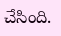చేసింది.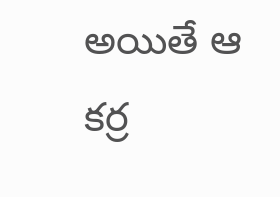అయితే ఆ కర్ర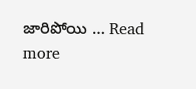జారిపోయి … Read more